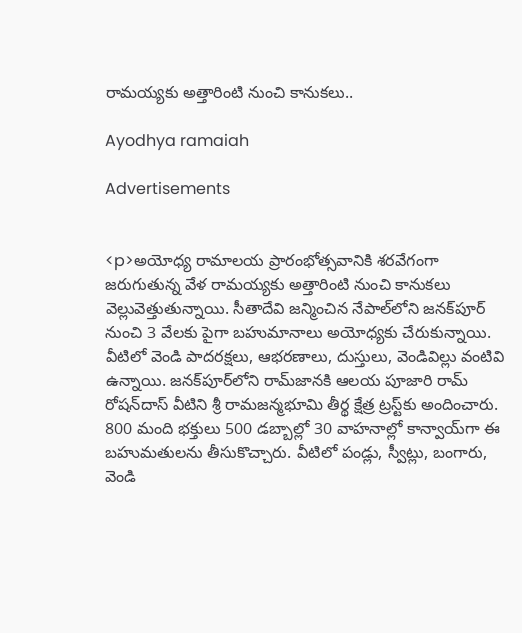రామయ్యకు అత్తారింటి నుంచి కానుకలు..

Ayodhya ramaiah

Advertisements


<p>అయోధ్య రామాలయ ప్రారంభోత్సవానికి శరవేగంగా జరుగుతున్న వేళ రామయ్యకు అత్తారింటి నుంచి కానుకలు వెల్లువెత్తుతున్నాయి. సీతాదేవి జన్మించిన నేపాల్‌లోని జనక్‌పూర్ నుంచి 3 వేలకు పైగా బహుమానాలు అయోధ్యకు చేరుకున్నాయి. వీటిలో వెండి పాదరక్షలు, ఆభరణాలు, దుస్తులు, వెండివిల్లు వంటివి ఉన్నాయి. జనక్‌పూర్‌లోని రామ్‌జానకి ఆలయ పూజారి రామ్ రోషన్‌దాస్ వీటిని శ్రీ రామజన్మభూమి తీర్థ క్షేత్ర ట్రస్ట్‌కు అందించారు. 800 మంది భక్తులు 500 డబ్బాల్లో 30 వాహనాల్లో కాన్వాయ్‌గా ఈ బహుమతులను తీసుకొచ్చారు. వీటిలో పండ్లు, స్వీట్లు, బంగారు, వెండి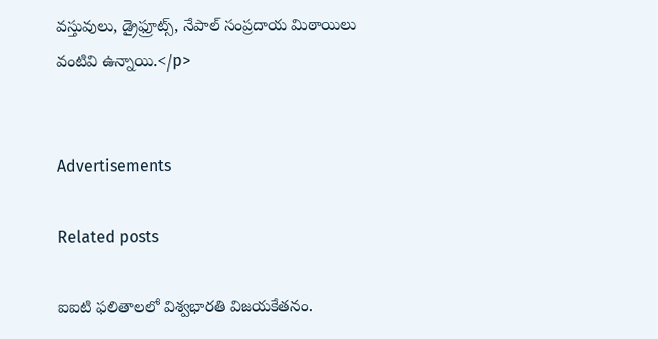వస్తువులు, డ్రైఫ్రూట్స్, నేపాల్ సంప్రదాయ మిఠాయిలు వంటివి ఉన్నాయి.</p>


Advertisements

Related posts

ఐఐటి ఫలితాలలో విశ్వభారతి విజయకేతనం.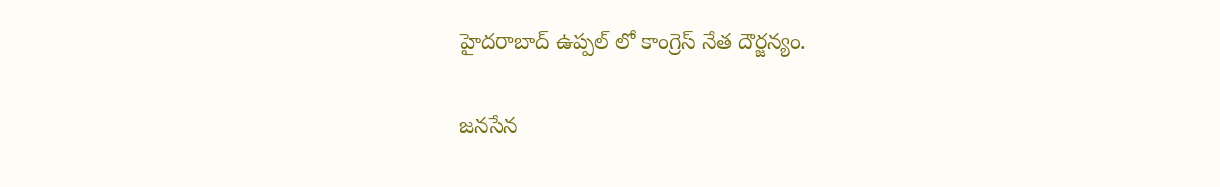హైదరాబాద్ ఉప్పల్ లో కాంగ్రెస్ నేత దౌర్జన్యం.

జనసేన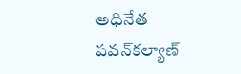అధినేత పవన్‌కల్యాణ్‌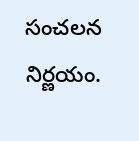సంచలన నిర్ణయం.